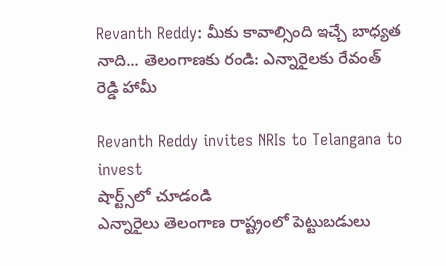Revanth Reddy: మీకు కావాల్సింది ఇచ్చే బాధ్యత నాది... తెలంగాణకు రండి: ఎన్నారైలకు రేవంత్ రెడ్డి హామీ

Revanth Reddy invites NRIs to Telangana to invest
షార్ట్స్‌లో చూడండి
ఎన్నారైలు తెలంగాణ రాష్ట్రంలో పెట్టుబడులు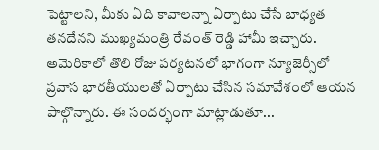పెట్టాలని, మీకు ఏది కావాలన్నా ఏర్పాటు చేసే బాధ్యత తనదేనని ముఖ్యమంత్రి రేవంత్ రెడ్డి హామీ ఇచ్చారు. అమెరికాలో తొలి రోజు పర్యటనలో భాగంగా న్యూజెర్సీలో ప్రవాస భారతీయులతో ఏర్పాటు చేసిన సమావేశంలో ఆయన పాల్గొన్నారు. ఈ సందర్భంగా మాట్లాడుతూ...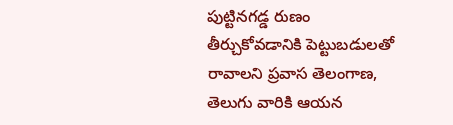పుట్టినగడ్డ రుణం తీర్చుకోవడానికి పెట్టుబడులతో రావాలని ప్రవాస తెలంగాణ, తెలుగు వారికి ఆయన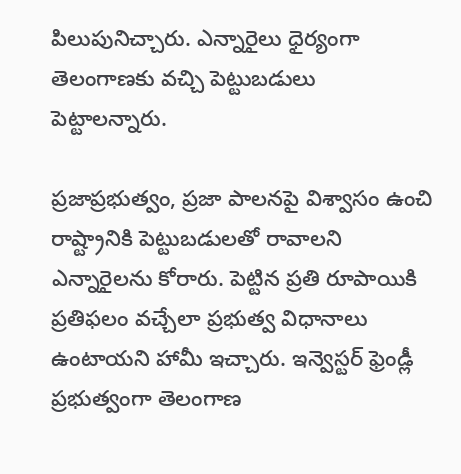పిలుపునిచ్చారు. ఎన్నారైలు ధైర్యంగా తెలంగాణకు వచ్చి పెట్టుబడులు పెట్టాలన్నారు.

ప్రజాప్రభుత్వం, ప్రజా పాలనపై విశ్వాసం ఉంచి రాష్ట్రానికి పెట్టుబడులతో రావాలని ఎన్నారైలను కోరారు. పెట్టిన ప్రతి రూపాయికి ప్రతిఫలం వచ్చేలా ప్రభుత్వ విధానాలు ఉంటాయని హామీ ఇచ్చారు. ఇన్వెస్టర్ ఫ్రెండ్లీ ప్రభుత్వంగా తెలంగాణ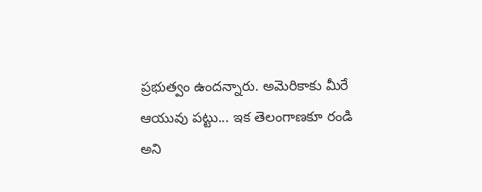ప్రభుత్వం ఉందన్నారు. అమెరికాకు మీరే ఆయువు పట్టు... ఇక తెలంగాణకూ రండి అని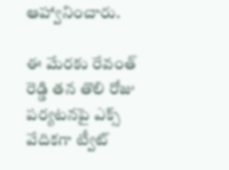ఆహ్వానించారు.

ఈ మేరకు రేవంత్ రెడ్డి తన తొలి రోజు పర్యటనపై ఎక్స్ వేదికగా ట్వీట్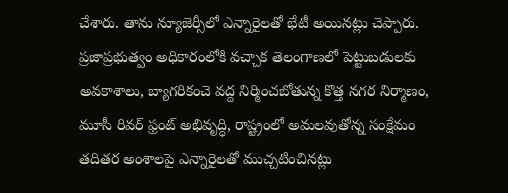చేశారు. తాను న్యూజెర్సీలో ఎన్నారైలతో భేటీ అయినట్లు చెప్పారు. ప్రజాప్రభుత్వం అధికారంలోకి వచ్చాక తెలంగాణలో పెట్టుబడులకు అవకాశాలు, బ్యాగరికంచె వద్ద నిర్మించబోతున్న కొత్త నగర నిర్మాణం, మూసీ రివర్ ఫ్రంట్ అభివృద్ధి, రాష్ట్రంలో అమలవుతోన్న సంక్షేమం తదితర అంశాలపై ఎన్నారైలతో ముచ్చటించినట్లు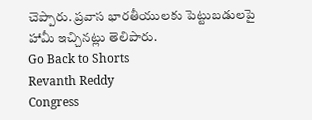చెప్పారు. ప్రవాస భారతీయులకు పెట్టుబడులపై హామీ ఇచ్చినట్లు తెలిపారు.
Go Back to Shorts
Revanth Reddy
Congress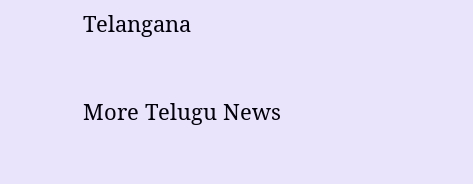Telangana

More Telugu News